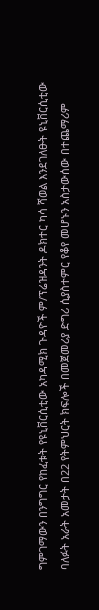ግምገማውን በንግግር የከፈቱት የዩኒቨርሲቲው አካዳሚክ ጉዳዮች ም/ፕሬዝዳንት ዶክተር ካሳ ሻወል እንደገለፁት ዩኒቨርሲቲው ባለፉት አራት አመታት በ22 የትምህርት ክፍሎች በመጀመሪያ ድግሪ ሲያስተምር የቆየ መሆኑን አስታውሰው በተጨማሪም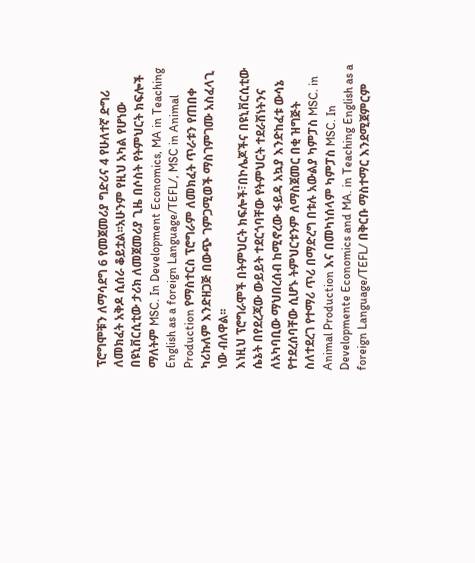ፕሮግሞቹን ለማሳደግ 6 የመጀመሪያ ግድሪና 4 የሁለተኛ ድግሪ ለመክፈት አቅዶ ሲሰራ ቆይቷል፡፡አሁንም የዚህ አካል የሆነው በዩኒቨርሲቲው ታሪክ ለመጀመሪያ ጊዜ በሶስት የትምህርት ክፍሎች ማለትም MSC. In Development Economics, MA in Teaching English as a foreign Language/TEFL/, MSC in Animal Production የማስተርስ ፕሮግራም ለመክፈት ጥራቱን የጠበቀ ካሪኩለም እንድዘጋጅ በውጭ ገምጋሚወች ማስገምገሙ አስፈላጊ ነው ብለዋል፡፡
እነዚህ ፕሮግራሞች በትምህርት ክፍሎች፣በኮሌጆችና በዩኒቨርሲቲው ሴኔት በየደረጃው ውይይት ተደርጎባቸው የትምህርት ተደራሽነትንና ለአካባቢው ማህበረሰብ ከሚኖረው ፋይዳ አኳያ እንድከፈቱ ውሳኔ የተደረሰባቸው ሲሆኑ ትምህርቱንም ለማስጀመር በቂ ዝግጅት ስለተደረገ የተማሪ ጥሪ በማድረግ በቱሉ አውልያ ካምፓስ MSC. in Animal Production እና በመካነሰላም ካምፓስ MSC. In Developmente Economics and MA. in Teaching English as a foreign Language/TEFL/ በቅርቡ ማስተማር እንደሚጀምርም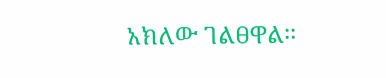አክለው ገልፀዋል፡፡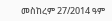መስከረም 27/2014 ዓም